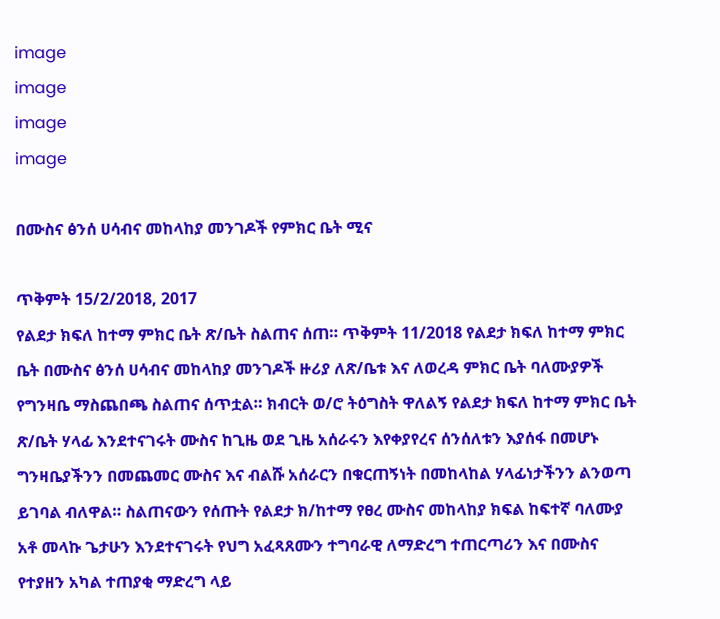image
image
image
image

በሙስና ፅንሰ ሀሳብና መከላከያ መንገዶች የምክር ቤት ሚና

ጥቅምት 15/2/2018, 2017
የልደታ ክፍለ ከተማ ምክር ቤት ጽ/ቤት ስልጠና ሰጠ። ጥቅምት 11/2018 የልደታ ክፍለ ከተማ ምክር ቤት በሙስና ፅንሰ ሀሳብና መከላከያ መንገዶች ዙሪያ ለጽ/ቤቱ እና ለወረዳ ምክር ቤት ባለሙያዎች የግንዛቤ ማስጨበጫ ስልጠና ሰጥቷል። ክብርት ወ/ሮ ትዕግስት ዋለልኝ የልደታ ክፍለ ከተማ ምክር ቤት ጽ/ቤት ሃላፊ እንደተናገሩት ሙስና ከጊዜ ወደ ጊዜ አሰራሩን እየቀያየረና ሰንሰለቱን እያሰፋ በመሆኑ ግንዛቤያችንን በመጨመር ሙስና እና ብልሹ አሰራርን በቁርጠኝነት በመከላከል ሃላፊነታችንን ልንወጣ ይገባል ብለዋል። ስልጠናውን የሰጡት የልደታ ክ/ከተማ የፀረ ሙስና መከላከያ ክፍል ከፍተኛ ባለሙያ አቶ መላኩ ጌታሁን እንደተናገሩት የህግ አፈጻጸሙን ተግባራዊ ለማድረግ ተጠርጣሪን እና በሙስና የተያዘን አካል ተጠያቂ ማድረግ ላይ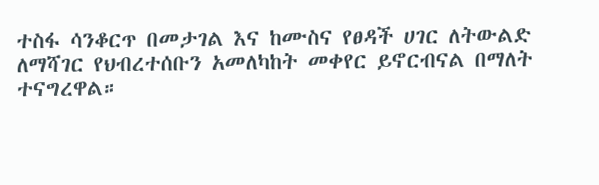ተስፋ ሳንቆርጥ በመታገል እና ከሙስና የፀዳች ሀገር ለትውልድ ለማሻገር የህብረተሰቡን አመለካከት መቀየር ይኖርብናል በማለት ተናግረዋል።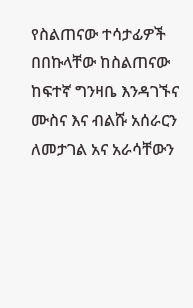የስልጠናው ተሳታፊዎች በበኩላቸው ከስልጠናው ከፍተኛ ግንዛቤ እንዳገኙና ሙስና እና ብልሹ አሰራርን ለመታገል አና አራሳቸውን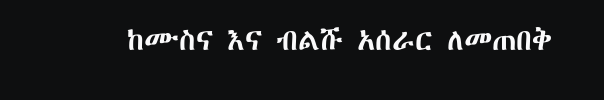ከሙስና እና ብልሹ አሰራር ለመጠበቅ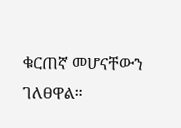ቁርጠኛ መሆናቸውን ገለፀዋል።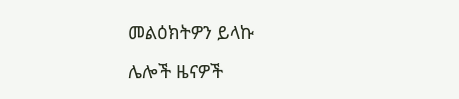መልዕክትዎን ይላኩ

ሌሎች ዜናዎች